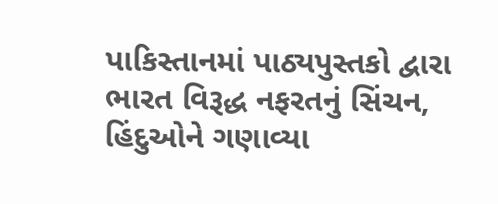પાકિસ્તાનમાં પાઠ્યપુસ્તકો દ્વારા ભારત વિરૂદ્ધ નફરતનું સિંચન, હિંદુઓને ગણાવ્યા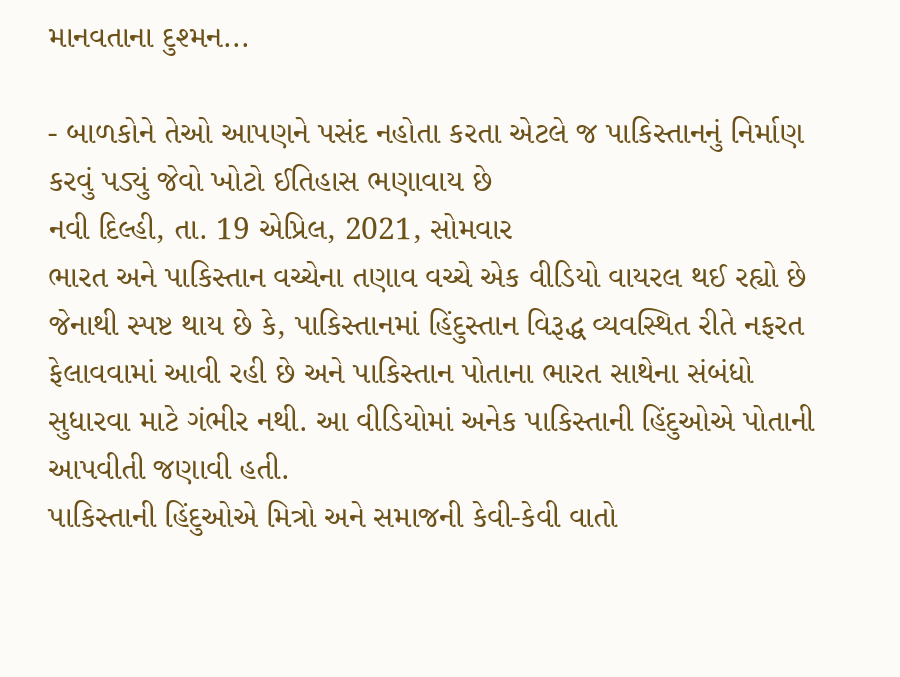માનવતાના દુશ્મન...

- બાળકોને તેઓ આપણને પસંદ નહોતા કરતા એટલે જ પાકિસ્તાનનું નિર્માણ કરવું પડ્યું જેવો ખોટો ઈતિહાસ ભણાવાય છે
નવી દિલ્હી, તા. 19 એપ્રિલ, 2021, સોમવાર
ભારત અને પાકિસ્તાન વચ્ચેના તણાવ વચ્ચે એક વીડિયો વાયરલ થઈ રહ્યો છે જેનાથી સ્પષ્ટ થાય છે કે, પાકિસ્તાનમાં હિંદુસ્તાન વિરૂદ્ધ વ્યવસ્થિત રીતે નફરત ફેલાવવામાં આવી રહી છે અને પાકિસ્તાન પોતાના ભારત સાથેના સંબંધો સુધારવા માટે ગંભીર નથી. આ વીડિયોમાં અનેક પાકિસ્તાની હિંદુઓએ પોતાની આપવીતી જણાવી હતી.
પાકિસ્તાની હિંદુઓએ મિત્રો અને સમાજની કેવી-કેવી વાતો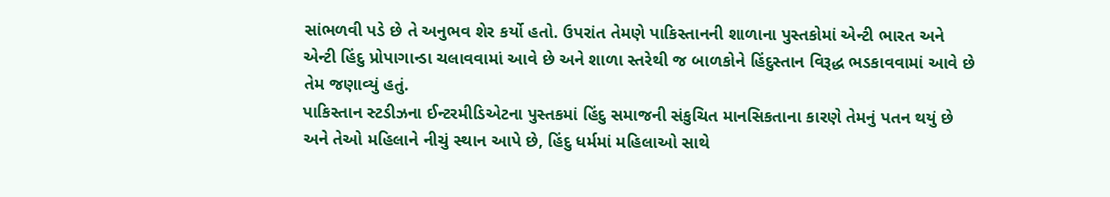સાંભળવી પડે છે તે અનુભવ શેર કર્યો હતો. ઉપરાંત તેમણે પાકિસ્તાનની શાળાના પુસ્તકોમાં એન્ટી ભારત અને એન્ટી હિંદુ પ્રોપાગાન્ડા ચલાવવામાં આવે છે અને શાળા સ્તરેથી જ બાળકોને હિંદુસ્તાન વિરૂદ્ધ ભડકાવવામાં આવે છે તેમ જણાવ્યું હતું.
પાકિસ્તાન સ્ટડીઝના ઈન્ટરમીડિએટના પુસ્તકમાં હિંદુ સમાજની સંકુચિત માનસિકતાના કારણે તેમનું પતન થયું છે અને તેઓ મહિલાને નીચું સ્થાન આપે છે, હિંદુ ધર્મમાં મહિલાઓ સાથે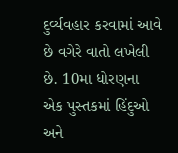દુર્વ્યવહાર કરવામાં આવે છે વગેરે વાતો લખેલી છે. 10મા ધોરણના એક પુસ્તકમાં હિંદુઓ અને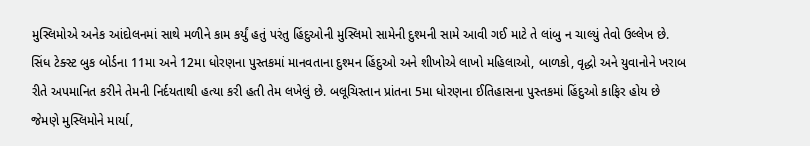મુસ્લિમોએ અનેક આંદોલનમાં સાથે મળીને કામ કર્યું હતું પરંતુ હિંદુઓની મુસ્લિમો સામેની દુશ્મની સામે આવી ગઈ માટે તે લાંબુ ન ચાલ્યું તેવો ઉલ્લેખ છે.
સિંધ ટેક્સ્ટ બુક બોર્ડના 11મા અને 12મા ધોરણના પુસ્તકમાં માનવતાના દુશ્મન હિંદુઓ અને શીખોએ લાખો મહિલાઓ, બાળકો, વૃદ્ધો અને યુવાનોને ખરાબ રીતે અપમાનિત કરીને તેમની નિર્દયતાથી હત્યા કરી હતી તેમ લખેલું છે. બલૂચિસ્તાન પ્રાંતના 5મા ધોરણના ઈતિહાસના પુસ્તકમાં હિંદુઓ કાફિર હોય છે જેમણે મુસ્લિમોને માર્યા,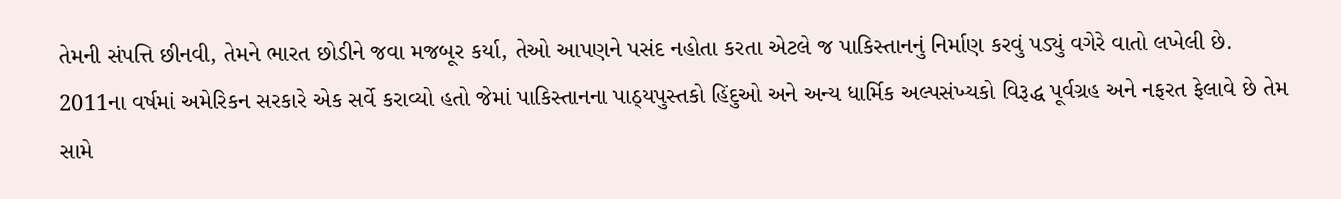તેમની સંપત્તિ છીનવી, તેમને ભારત છોડીને જવા મજબૂર કર્યા, તેઓ આપણને પસંદ નહોતા કરતા એટલે જ પાકિસ્તાનનું નિર્માણ કરવું પડ્યું વગેરે વાતો લખેલી છે.
2011ના વર્ષમાં અમેરિકન સરકારે એક સર્વે કરાવ્યો હતો જેમાં પાકિસ્તાનના પાઠ્યપુસ્તકો હિંદુઓ અને અન્ય ધાર્મિક અલ્પસંખ્યકો વિરૂદ્ધ પૂર્વગ્રહ અને નફરત ફેલાવે છે તેમ સામે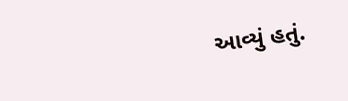આવ્યું હતું.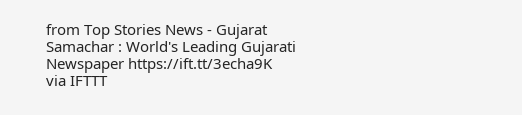from Top Stories News - Gujarat Samachar : World's Leading Gujarati Newspaper https://ift.tt/3echa9K
via IFTTT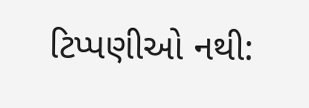ટિપ્પણીઓ નથી: